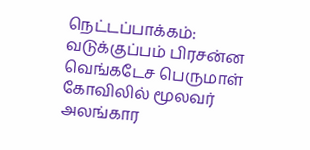நெட்டப்பாக்கம்: வடுக்குப்பம் பிரசன்ன வெங்கடேச பெருமாள் கோவிலில் மூலவர் அலங்கார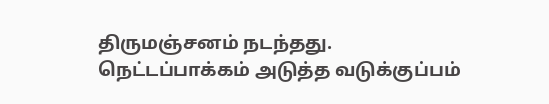திருமஞ்சனம் நடந்தது.
நெட்டப்பாக்கம் அடுத்த வடுக்குப்பம்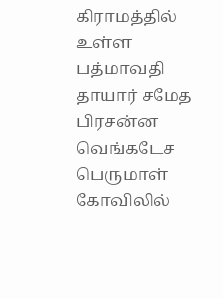கிராமத்தில் உள்ள பத்மாவதி தாயார் சமேத பிரசன்ன வெங்கடேச பெருமாள் கோவிலில்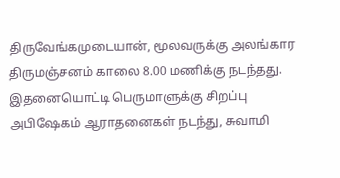திருவேங்கமுடையான், மூலவருக்கு அலங்கார திருமஞ்சனம் காலை 8.00 மணிக்கு நடந்தது. இதனையொட்டி பெருமாளுக்கு சிறப்பு அபிஷேகம் ஆராதனைகள் நடந்து, சுவாமி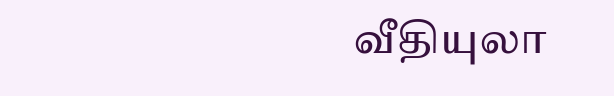வீதியுலா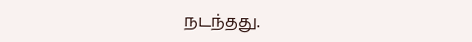நடந்தது.